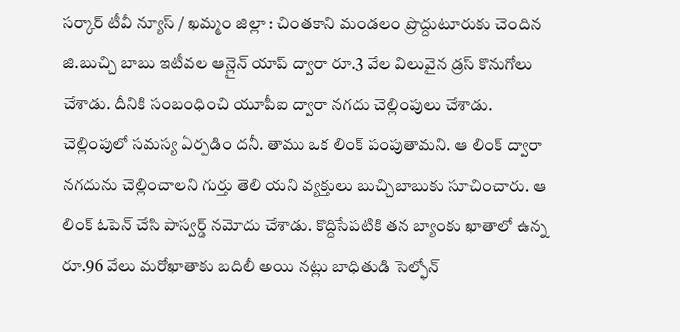సర్కార్ టీవీ న్యూస్ / ఖమ్మం జిల్లా : చింతకాని మండలం ప్రొద్దుటూరుకు చెందిన జి.బుచ్చి బాబు ఇటీవల ఆన్లైన్ యాప్ ద్వారా రూ.3 వేల విలువైన డ్రస్ కొనుగోలు చేశాడు. దీనికి సంబంధించి యూపీఐ ద్వారా నగదు చెల్లింపులు చేశాడు. చెల్లింపులో సమస్య ఏర్పడిం దనీ. తాము ఒక లింక్ పంపుతామని. ఆ లింక్ ద్వారా నగదును చెల్లించాలని గుర్తు తెలి యని వ్యక్తులు బుచ్చిబాబుకు సూచించారు. ఆ లింక్ ఓపెన్ చేసి పాస్వర్డ్ నమోదు చేశాడు. కొద్దిసేపటికి తన బ్యాంకు ఖాతాలో ఉన్న రూ.96 వేలు మరోఖాతాకు బదిలీ అయి నట్లు బాధితుడి సెల్ఫోన్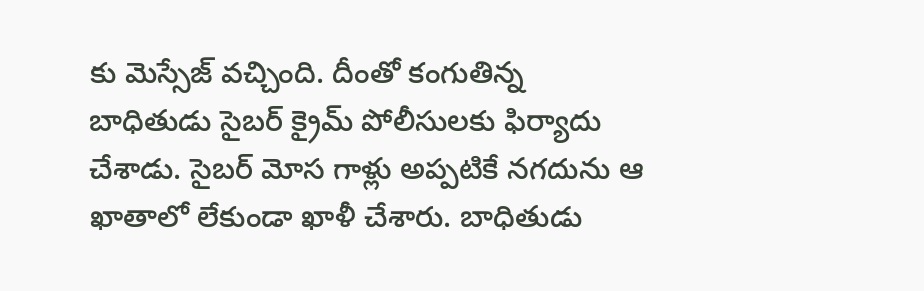కు మెస్సేజ్ వచ్చింది. దీంతో కంగుతిన్న బాధితుడు సైబర్ క్రైమ్ పోలీసులకు ఫిర్యాదు చేశాడు. సైబర్ మోస గాళ్లు అప్పటికే నగదును ఆ ఖాతాలో లేకుండా ఖాళీ చేశారు. బాధితుడు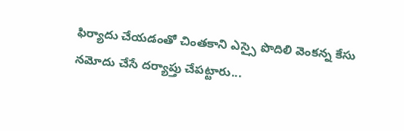ఫిర్యాదు చేయడంతో చింతకాని ఎస్సై పొదిలి వెంకన్న కేసు నమోదు చేసే దర్యాప్తు చేపట్టారు...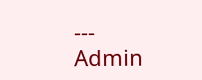---
Admin